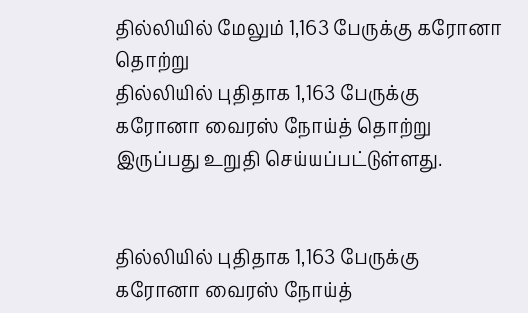தில்லியில் மேலும் 1,163 பேருக்கு கரோனா தொற்று
தில்லியில் புதிதாக 1,163 பேருக்கு கரோனா வைரஸ் நோய்த் தொற்று இருப்பது உறுதி செய்யப்பட்டுள்ளது.


தில்லியில் புதிதாக 1,163 பேருக்கு கரோனா வைரஸ் நோய்த்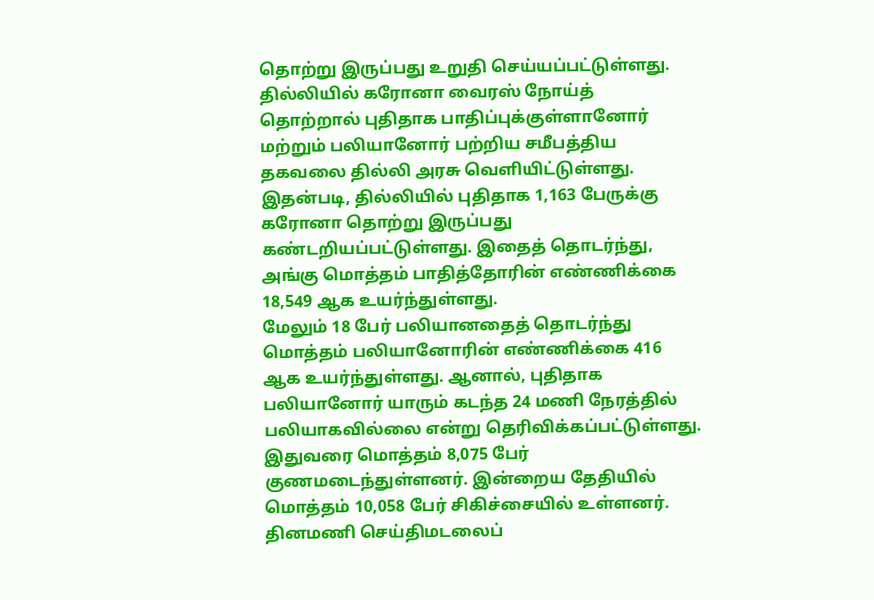தொற்று இருப்பது உறுதி செய்யப்பட்டுள்ளது.
தில்லியில் கரோனா வைரஸ் நோய்த் தொற்றால் புதிதாக பாதிப்புக்குள்ளானோர் மற்றும் பலியானோர் பற்றிய சமீபத்திய தகவலை தில்லி அரசு வெளியிட்டுள்ளது. இதன்படி, தில்லியில் புதிதாக 1,163 பேருக்கு கரோனா தொற்று இருப்பது கண்டறியப்பட்டுள்ளது. இதைத் தொடர்ந்து, அங்கு மொத்தம் பாதித்தோரின் எண்ணிக்கை 18,549 ஆக உயர்ந்துள்ளது.
மேலும் 18 பேர் பலியானதைத் தொடர்ந்து மொத்தம் பலியானோரின் எண்ணிக்கை 416 ஆக உயர்ந்துள்ளது. ஆனால், புதிதாக பலியானோர் யாரும் கடந்த 24 மணி நேரத்தில் பலியாகவில்லை என்று தெரிவிக்கப்பட்டுள்ளது.
இதுவரை மொத்தம் 8,075 பேர் குணமடைந்துள்ளனர். இன்றைய தேதியில் மொத்தம் 10,058 பேர் சிகிச்சையில் உள்ளனர்.
தினமணி செய்திமடலைப்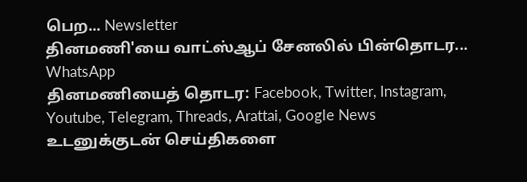பெற... Newsletter
தினமணி'யை வாட்ஸ்ஆப் சேனலில் பின்தொடர... WhatsApp
தினமணியைத் தொடர: Facebook, Twitter, Instagram, Youtube, Telegram, Threads, Arattai, Google News
உடனுக்குடன் செய்திகளை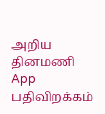அறிய தினமணி App பதிவிறக்கம்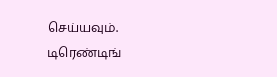செய்யவும்.
டிரெண்டிங்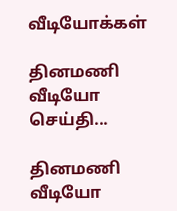வீடியோக்கள்

தினமணி வீடியோ செய்தி...

தினமணி வீடியோ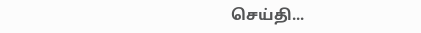செய்தி...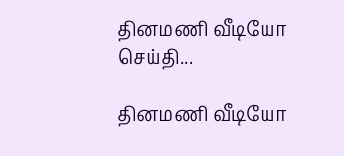தினமணி வீடியோ செய்தி...

தினமணி வீடியோ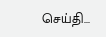செய்தி...